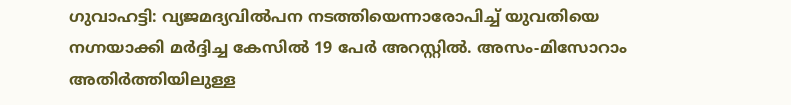ഗുവാഹട്ടി: വ്യജമദ്യവിൽപന നടത്തിയെന്നാരോപിച്ച് യുവതിയെ നഗ്നയാക്കി മർദ്ദിച്ച കേസിൽ 19 പേർ അറസ്റ്റിൽ. അസം-മിസോറാം അതിർത്തിയിലുള്ള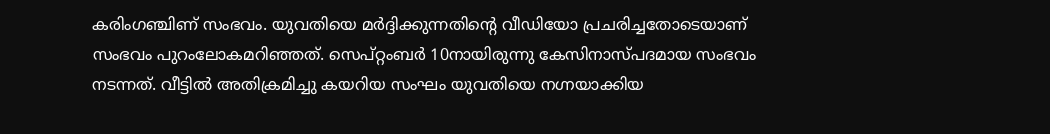കരിംഗഞ്ചിണ് സംഭവം. യുവതിയെ മർദ്ദിക്കുന്നതിന്റെ വീഡിയോ പ്രചരിച്ചതോടെയാണ് സംഭവം പുറംലോകമറിഞ്ഞത്. സെപ്റ്റംബർ 10നായിരുന്നു കേസിനാസ്പദമായ സംഭവം നടന്നത്. വീട്ടിൽ അതിക്രമിച്ചു കയറിയ സംഘം യുവതിയെ നഗ്നയാക്കിയ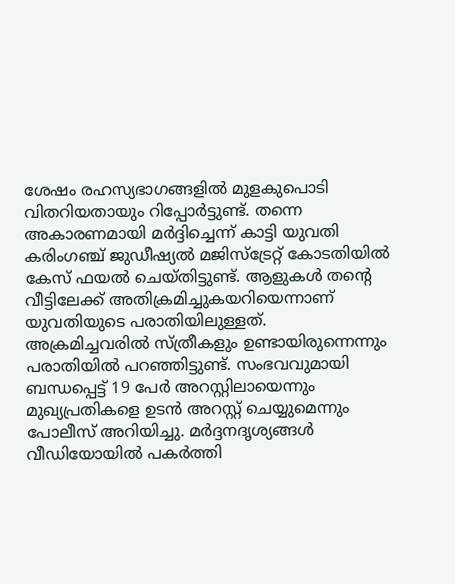ശേഷം രഹസ്യഭാഗങ്ങളിൽ മുളകുപൊടി വിതറിയതായും റിപ്പോർട്ടുണ്ട്. തന്നെ അകാരണമായി മർദ്ദിച്ചെന്ന് കാട്ടി യുവതി കരിംഗഞ്ച് ജുഡീഷ്യൽ മജിസ്ട്രേറ്റ് കോടതിയിൽ കേസ് ഫയൽ ചെയ്തിട്ടുണ്ട്. ആളുകൾ തന്റെ വീട്ടിലേക്ക് അതിക്രമിച്ചുകയറിയെന്നാണ് യുവതിയുടെ പരാതിയിലുള്ളത്. അക്രമിച്ചവരിൽ സ്ത്രീകളും ഉണ്ടായിരുന്നെന്നും പരാതിയിൽ പറഞ്ഞിട്ടുണ്ട്. സംഭവവുമായി ബന്ധപ്പെട്ട് 19 പേർ അറസ്റ്റിലായെന്നും മുഖ്യപ്രതികളെ ഉടൻ അറസ്റ്റ് ചെയ്യുമെന്നും പോലീസ് അറിയിച്ചു. മർദ്ദനദൃശ്യങ്ങൾ വീഡിയോയിൽ പകർത്തി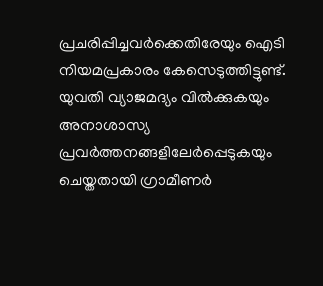പ്രചരിപ്പിച്ചവർക്കെതിരേയും ഐടി നിയമപ്രകാരം കേസെടുത്തിട്ടുണ്ട്. യുവതി വ്യാജമദ്യം വിൽക്കുകയും അനാശാസ്യ പ്രവർത്തനങ്ങളിലേർപ്പെടുകയും ചെയ്തതായി ഗ്രാമീണർ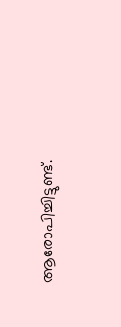ആരോപിച്ചിട്ടുണ്ട്.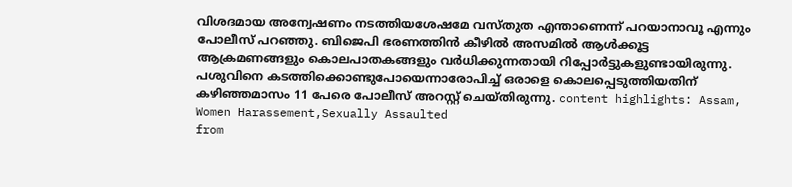വിശദമായ അന്വേഷണം നടത്തിയശേഷമേ വസ്തുത എന്താണെന്ന് പറയാനാവൂ എന്നും പോലീസ് പറഞ്ഞു. ബിജെപി ഭരണത്തിൻ കീഴിൽ അസമിൽ ആൾക്കൂട്ട ആക്രമണങ്ങളും കൊലപാതകങ്ങളും വർധിക്കുന്നതായി റിപ്പോർട്ടുകളുണ്ടായിരുന്നു. പശുവിനെ കടത്തിക്കൊണ്ടുപോയെന്നാരോപിച്ച് ഒരാളെ കൊലപ്പെടുത്തിയതിന് കഴിഞ്ഞമാസം 11 പേരെ പോലീസ് അറസ്റ്റ് ചെയ്തിരുന്നു. content highlights: Assam, Women Harassement,Sexually Assaulted
from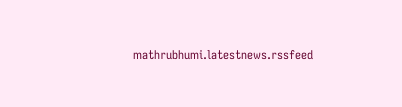mathrubhumi.latestnews.rssfeed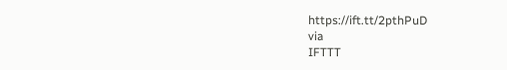https://ift.tt/2pthPuD
via
IFTTT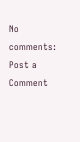No comments:
Post a Comment